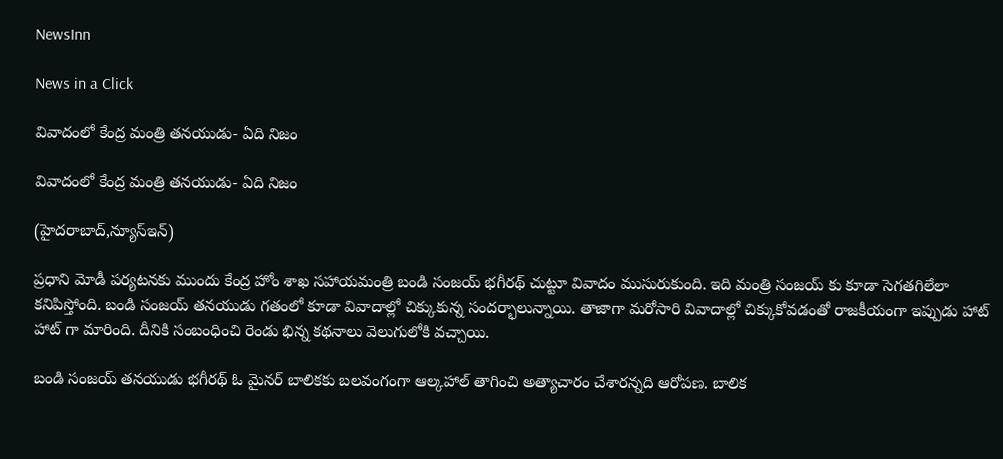NewsInn

News in a Click

వివాదంలో కేంద్ర మంత్రి త‌న‌యుడు- ఏది నిజం

వివాదంలో కేంద్ర మంత్రి త‌న‌యుడు- ఏది నిజం

(హైద‌రాబాద్,న్యూస్ఇన్‌)

ప్ర‌ధాని మోడీ ప‌ర్య‌ట‌న‌కు ముందు కేంద్ర హోం శాఖ స‌హాయమంత్రి బండి సంజ‌య్ భ‌గీర‌థ్ చుట్టూ వివాదం ముసురుకుంది. ఇది మంత్రి సంజ‌య్ కు కూడా సెగ‌త‌గిలేలా క‌నిపిస్తోంది. బండి సంజ‌య్ త‌న‌యుడు గ‌తంలో కూడా వివాదాల్లో చిక్కుకున్న సంద‌ర్భాలున్నాయి. తాజాగా మ‌రోసారి వివాదాల్లో చిక్కుకోవ‌డంతో రాజ‌కీయంగా ఇప్పుడు హాట్ హాట్ గా మారింది. దీనికి సంబంధించి రెండు భిన్న క‌థ‌నాలు వెలుగులోకి వచ్చాయి.

బండి సంజ‌య్ త‌న‌యుడు భ‌గీర‌థ్ ఓ మైన‌ర్ బాలిక‌కు బ‌ల‌వంగంగా ఆల్క‌హాల్ తాగించి అత్యాచారం చేశార‌న్న‌ది ఆరోప‌ణ‌. బాలిక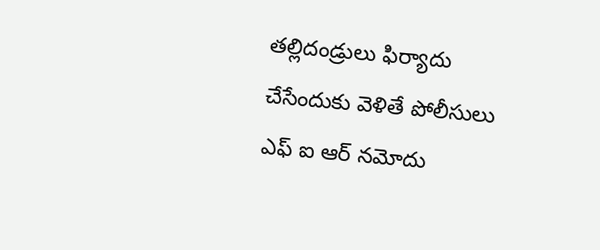త‌ల్లిదండ్రులు ఫిర్యాదు చేసేందుకు వెళితే పోలీసులు ఎఫ్ ఐ ఆర్ న‌మోదు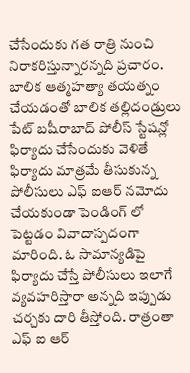చేసేందుకు గ‌త రాత్రి నుంచి నిరాక‌రిస్తున్నార‌న్న‌ది ప్ర‌చారం. బాలిక ఆత్మ‌హ‌త్యా తయ‌త్నం చేయ‌డంతో బాలిక త‌ల్లిదండ్రులు పేట్ బ‌షీరాబాద్ పోలీస్ స్టేష‌న్లో ఫిర్యాదు చేసేందుకు వెళితే ఫిర్యాదు మాత్ర‌మే తీసుకున్న పోలీసులు ఎఫ్ ఐఆర్ న‌మోదు చేయ‌కుండా పెండింగ్ లో పెట్ట‌డం వివాదాస్ప‌దంగా మారింది. ఓ సామాన్య‌డిపై ఫిర్యాదు చేస్తే పోలీసులు ఇలాగే వ్య‌వ‌హ‌రిస్తారా అన్న‌ది ఇప్పుడు చ‌ర్చ‌కు దారి తీస్తోంది. రాత్రంతా ఎఫ్ ఐ ఆర్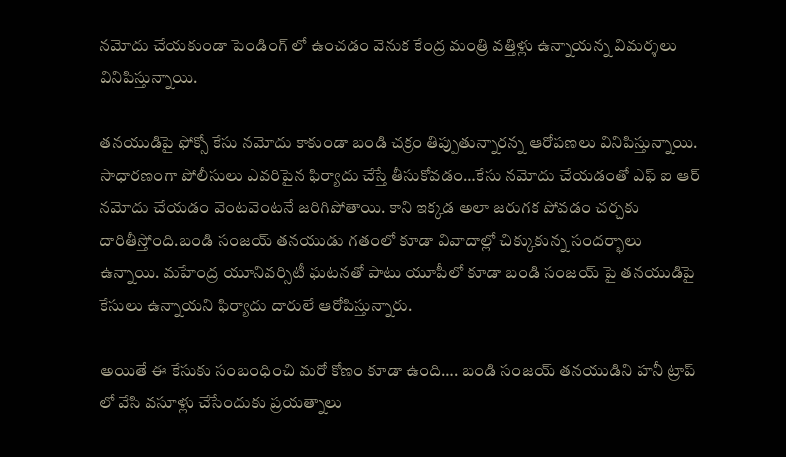న‌మోదు చేయ‌కుండా పెండింగ్ లో ఉంచడం వెనుక కేంద్ర మంత్రి వ‌త్తిళ్లు ఉన్నాయన్న విమ‌ర్శ‌లు వినిపిస్తున్నాయి.

త‌న‌యుడిపై ఫోక్సో కేసు న‌మోదు కాకుండా బండి చ‌క్రం తిప్పుతున్నార‌న్న ఆరోప‌ణ‌లు వినిపిస్తున్నాయి. సాధార‌ణంగా పోలీసులు ఎవ‌రిపైన ఫిర్యాదు చేస్తే తీసుకోవ‌డం…కేసు న‌మోదు చేయ‌డంతో ఎఫ్ ఐ ఆర్ న‌మోదు చేయ‌డం వెంట‌వెంట‌నే జ‌రిగిపోతాయి. కాని ఇక్క‌డ అలా జ‌రుగ‌క పోవ‌డం చ‌ర్చ‌కు దారితీస్తోంది.బండి సంజ‌య్ త‌న‌యుడు గ‌తంలో కూడా వివాదాల్లో చిక్కుకున్న సంద‌ర్భాలు ఉన్నాయి. మ‌హేంద్ర యూనివ‌ర్సిటీ ఘ‌ట‌న‌తో పాటు యూపీలో కూడా బండి సంజ‌య్ పై త‌న‌యుడిపై కేసులు ఉన్నాయ‌ని ఫిర్యాదు దారులే ఆరోపిస్తున్నారు.

అయితే ఈ కేసుకు సంబంధించి మ‌రో కోణం కూడా ఉంది…. బండి సంజ‌య్ త‌న‌యుడిని హ‌నీ ట్రాప్ లో వేసి వ‌సూళ్లు చేసేందుకు ప్ర‌య‌త్నాలు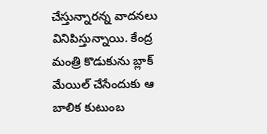చేస్తున్నార‌న్న వాద‌న‌లు వినిపిస్తున్నాయి. కేంద్ర మంత్రి కొడుకును బ్లాక్ మేయిల్ చేసేందుకు ఆ బాలిక కుటుంబ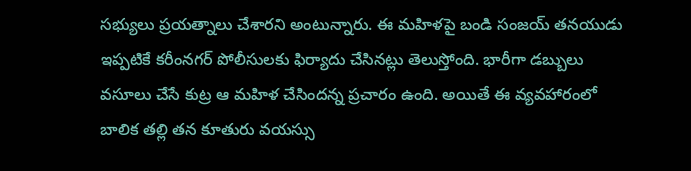స‌భ్యులు ప్ర‌య‌త్నాలు చేశార‌ని అంటున్నారు. ఈ మహిళ‌పై బండి సంజ‌య్ త‌న‌యుడు ఇప్ప‌టికే క‌రీంన‌గ‌ర్ పోలీసుల‌కు ఫిర్యాదు చేసిన‌ట్లు తెలుస్తోంది. భారీగా డ‌బ్బులు వ‌సూలు చేసే కుట్ర ఆ మ‌హిళ చేసింద‌న్న ప్ర‌చారం ఉంది. అయితే ఈ వ్య‌వ‌హారంలో బాలిక త‌ల్లి త‌న కూతురు వ‌య‌స్సు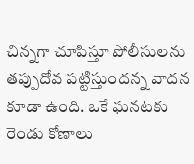చిన్న‌గా చూపిస్తూ పోలీసుల‌ను త‌ప్పుదోవ ప‌ట్టిస్తుంద‌న్న వాద‌న కూడా ఉంది. ఒకే ఘ‌న‌ట‌కు రెండు కోణాలు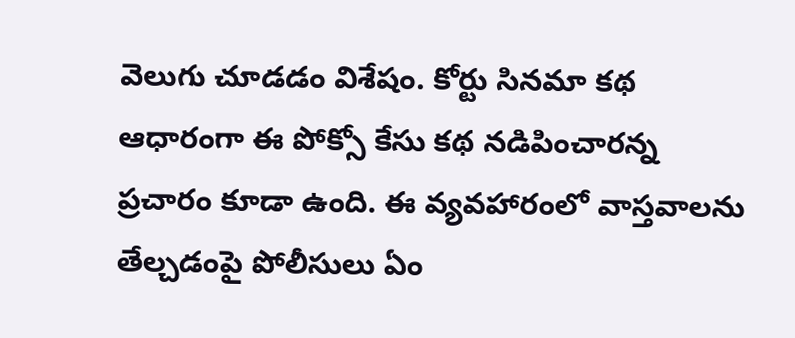వెలుగు చూడ‌డం విశేషం. కోర్టు సిన‌మా క‌థ ఆధారంగా ఈ పోక్సో కేసు క‌థ న‌డిపించార‌న్న ప్ర‌చారం కూడా ఉంది. ఈ వ్య‌వ‌హారంలో వాస్త‌వాల‌ను తేల్చ‌డంపై పోలీసులు ఏం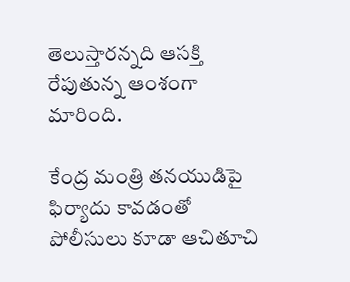తెలుస్తార‌న్న‌ది ఆస‌క్తి రేపుతున్న ఆంశంగా మారింది.

కేంద్ర మంత్రి త‌న‌యుడిపై ఫిర్యాదు కావ‌డంతో పోలీసులు కూడా ఆచితూచి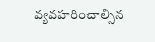వ్య‌వ‌హ‌రించాల్సిన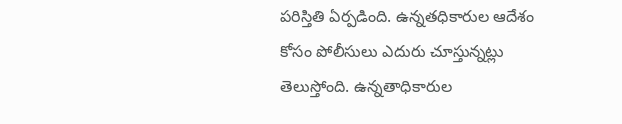ప‌రిస్తితి ఏర్ప‌డింది. ఉన్న‌త‌ధికారుల ఆదేశం కోసం పోలీసులు ఎదురు చూస్తున్న‌ట్లు తెలుస్తోంది. ఉన్న‌తాధికారుల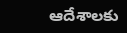ఆదేశాల‌కు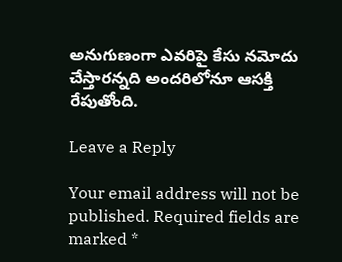అనుగుణంగా ఎవ‌రిపై కేసు న‌మోదు చేస్తార‌న్న‌ది అంద‌రిలోనూ ఆస‌క్తి రేపుతోంది.

Leave a Reply

Your email address will not be published. Required fields are marked *